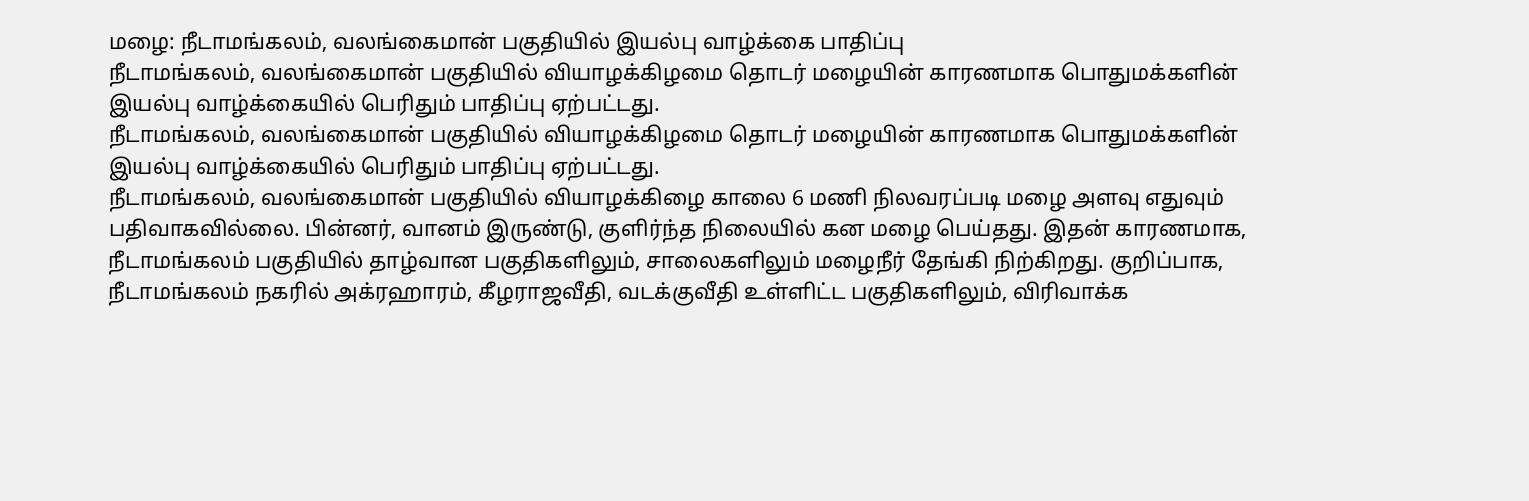மழை: நீடாமங்கலம், வலங்கைமான் பகுதியில் இயல்பு வாழ்க்கை பாதிப்பு
நீடாமங்கலம், வலங்கைமான் பகுதியில் வியாழக்கிழமை தொடர் மழையின் காரணமாக பொதுமக்களின் இயல்பு வாழ்க்கையில் பெரிதும் பாதிப்பு ஏற்பட்டது.
நீடாமங்கலம், வலங்கைமான் பகுதியில் வியாழக்கிழமை தொடர் மழையின் காரணமாக பொதுமக்களின் இயல்பு வாழ்க்கையில் பெரிதும் பாதிப்பு ஏற்பட்டது.
நீடாமங்கலம், வலங்கைமான் பகுதியில் வியாழக்கிழை காலை 6 மணி நிலவரப்படி மழை அளவு எதுவும் பதிவாகவில்லை. பின்னர், வானம் இருண்டு, குளிர்ந்த நிலையில் கன மழை பெய்தது. இதன் காரணமாக, நீடாமங்கலம் பகுதியில் தாழ்வான பகுதிகளிலும், சாலைகளிலும் மழைநீர் தேங்கி நிற்கிறது. குறிப்பாக, நீடாமங்கலம் நகரில் அக்ரஹாரம், கீழராஜவீதி, வடக்குவீதி உள்ளிட்ட பகுதிகளிலும், விரிவாக்க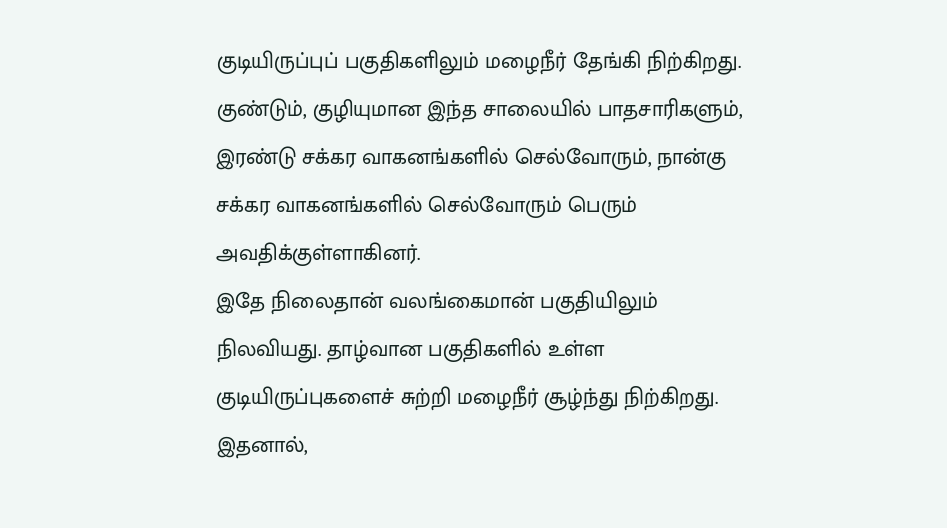குடியிருப்புப் பகுதிகளிலும் மழைநீர் தேங்கி நிற்கிறது. குண்டும், குழியுமான இந்த சாலையில் பாதசாரிகளும், இரண்டு சக்கர வாகனங்களில் செல்வோரும், நான்கு சக்கர வாகனங்களில் செல்வோரும் பெரும் அவதிக்குள்ளாகினர்.
இதே நிலைதான் வலங்கைமான் பகுதியிலும் நிலவியது. தாழ்வான பகுதிகளில் உள்ள குடியிருப்புகளைச் சுற்றி மழைநீர் சூழ்ந்து நிற்கிறது. இதனால்,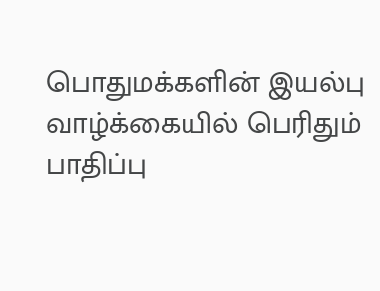பொதுமக்களின் இயல்பு வாழ்க்கையில் பெரிதும் பாதிப்பு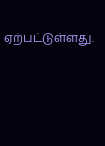ஏற்பட்டுள்ளது.